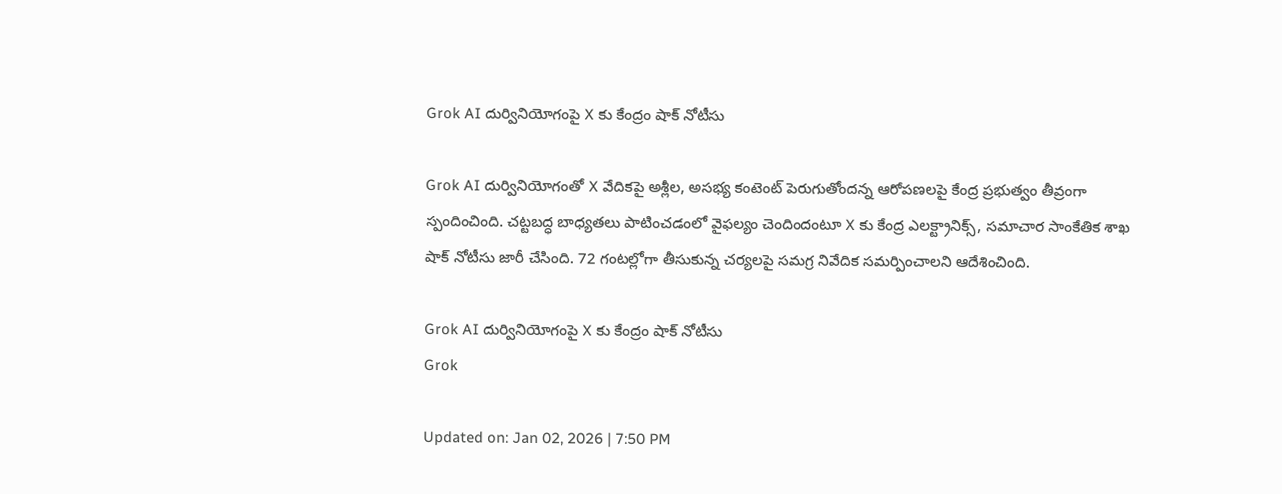Grok AI దుర్వినియోగంపై X కు కేంద్రం షాక్ నోటీసు

Grok AI దుర్వినియోగంతో X వేదికపై అశ్లీల, అసభ్య కంటెంట్ పెరుగుతోందన్న ఆరోపణలపై కేంద్ర ప్రభుత్వం తీవ్రంగా స్పందించింది. చట్టబద్ధ బాధ్యతలు పాటించడంలో వైఫల్యం చెందిందంటూ X కు కేంద్ర ఎలక్ట్రానిక్స్, సమాచార సాంకేతిక శాఖ షాక్ నోటీసు జారీ చేసింది. 72 గంటల్లోగా తీసుకున్న చర్యలపై సమగ్ర నివేదిక సమర్పించాలని ఆదేశించింది.

Grok AI దుర్వినియోగంపై X కు కేంద్రం షాక్ నోటీసు
Grok

Updated on: Jan 02, 2026 | 7:50 PM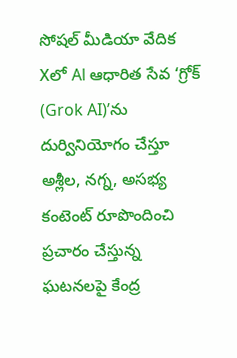సోషల్ మీడియా వేదిక Xలో Al ఆధారిత సేవ ‘గ్రోక్ (Grok AI)’ను దుర్వినియోగం చేస్తూ అశ్లీల, నగ్న, అసభ్య కంటెంట్ రూపొందించి ప్రచారం చేస్తున్న ఘటనలపై కేంద్ర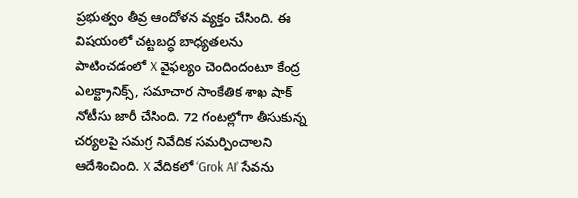ప్రభుత్వం తీవ్ర ఆందోళన వ్యక్తం చేసింది. ఈ విషయంలో చట్టబద్ధ బాధ్యతలను పాటించడంలో X వైఫల్యం చెందిందంటూ కేంద్ర ఎలక్ట్రానిక్స్, సమాచార సాంకేతిక శాఖ షాక్ నోటీసు జారీ చేసింది. 72 గంటల్లోగా తీసుకున్న చర్యలపై సమగ్ర నివేదిక సమర్పించాలని ఆదేశించింది. X వేదికలో ‘Grok AI’ సేవను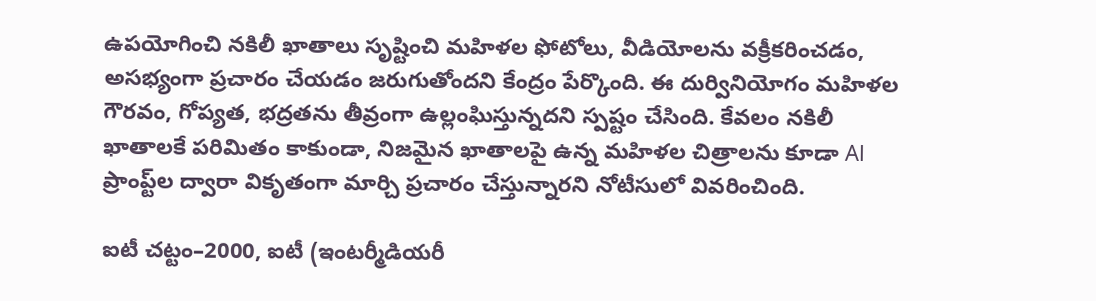ఉపయోగించి నకిలీ ఖాతాలు సృష్టించి మహిళల ఫోటోలు, వీడియోలను వక్రీకరించడం, అసభ్యంగా ప్రచారం చేయడం జరుగుతోందని కేంద్రం పేర్కొంది. ఈ దుర్వినియోగం మహిళల గౌరవం, గోప్యత, భద్రతను తీవ్రంగా ఉల్లంఘిస్తున్నదని స్పష్టం చేసింది. కేవలం నకిలీ ఖాతాలకే పరిమితం కాకుండా, నిజమైన ఖాతాలపై ఉన్న మహిళల చిత్రాలను కూడా Al ప్రాంప్ట్‌ల ద్వారా వికృతంగా మార్చి ప్రచారం చేస్తున్నారని నోటీసులో వివరించింది.

ఐటీ చట్టం–2000, ఐటీ (ఇంటర్మీడియరీ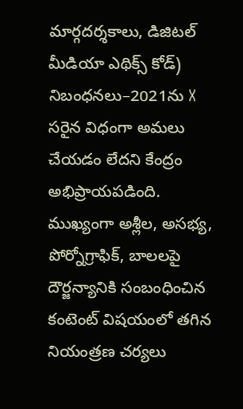మార్గదర్శకాలు, డిజిటల్ మీడియా ఎథిక్స్ కోడ్) నిబంధనలు–2021ను X సరైన విధంగా అమలు చేయడం లేదని కేంద్రం అభిప్రాయపడింది. ముఖ్యంగా అశ్లీల, అసభ్య, పోర్నోగ్రాఫిక్, బాలలపై దౌర్జన్యానికి సంబంధించిన కంటెంట్ విషయంలో తగిన నియంత్రణ చర్యలు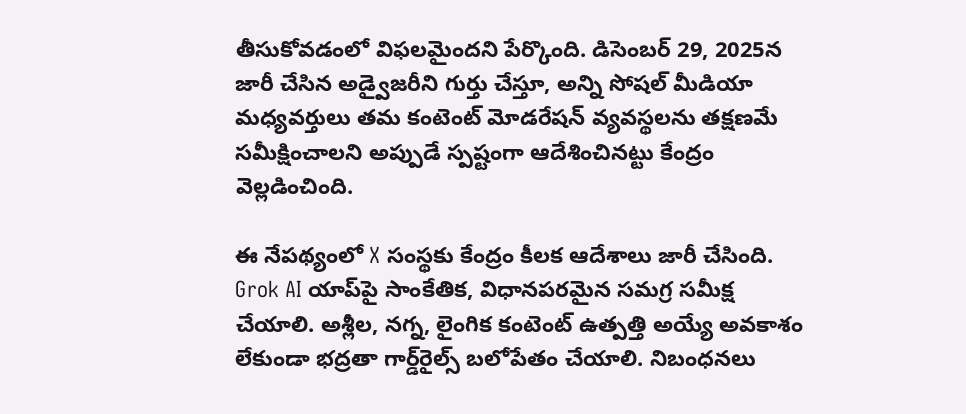తీసుకోవడంలో విఫలమైందని పేర్కొంది. డిసెంబర్ 29, 2025న జారీ చేసిన అడ్వైజరీని గుర్తు చేస్తూ, అన్ని సోషల్ మీడియా మధ్యవర్తులు తమ కంటెంట్ మోడరేషన్ వ్యవస్థలను తక్షణమే సమీక్షించాలని అప్పుడే స్పష్టంగా ఆదేశించినట్టు కేంద్రం వెల్లడించింది.

ఈ నేపథ్యంలో X సంస్థకు కేంద్రం కీలక ఆదేశాలు జారీ చేసింది. Grok AI యాప్‌పై సాంకేతిక, విధానపరమైన సమగ్ర సమీక్ష చేయాలి. అశ్లీల, నగ్న, లైంగిక కంటెంట్ ఉత్పత్తి అయ్యే అవకాశం లేకుండా భద్రతా గార్డ్‌రైల్స్ బలోపేతం చేయాలి. నిబంధనలు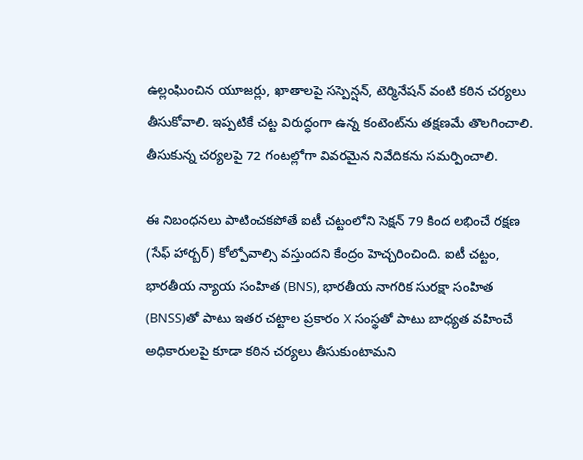ఉల్లంఘించిన యూజర్లు, ఖాతాలపై సస్పెన్షన్, టెర్మినేషన్ వంటి కఠిన చర్యలు తీసుకోవాలి. ఇప్పటికే చట్ట విరుద్ధంగా ఉన్న కంటెంట్‌ను తక్షణమే తొలగించాలి. తీసుకున్న చర్యలపై 72 గంటల్లోగా వివరమైన నివేదికను సమర్పించాలి.

ఈ నిబంధనలు పాటించకపోతే ఐటీ చట్టంలోని సెక్షన్ 79 కింద లభించే రక్షణ (సేఫ్ హార్బర్) కోల్పోవాల్సి వస్తుందని కేంద్రం హెచ్చరించింది. ఐటీ చట్టం, భారతీయ న్యాయ సంహిత (BNS), భారతీయ నాగరిక సురక్షా సంహిత (BNSS)తో పాటు ఇతర చట్టాల ప్రకారం X సంస్థతో పాటు బాధ్యత వహించే అధికారులపై కూడా కఠిన చర్యలు తీసుకుంటామని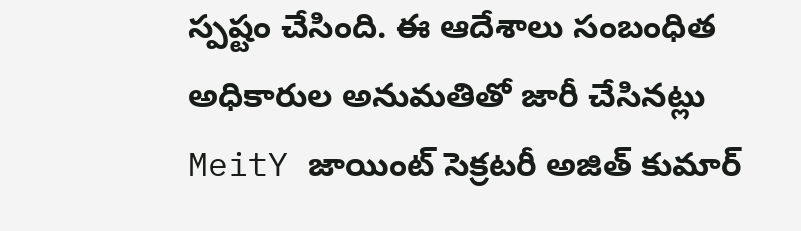స్పష్టం చేసింది. ఈ ఆదేశాలు సంబంధిత అధికారుల అనుమతితో జారీ చేసినట్లు MeitY జాయింట్ సెక్రటరీ అజిత్ కుమార్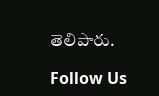తెలిపారు.

Follow Us